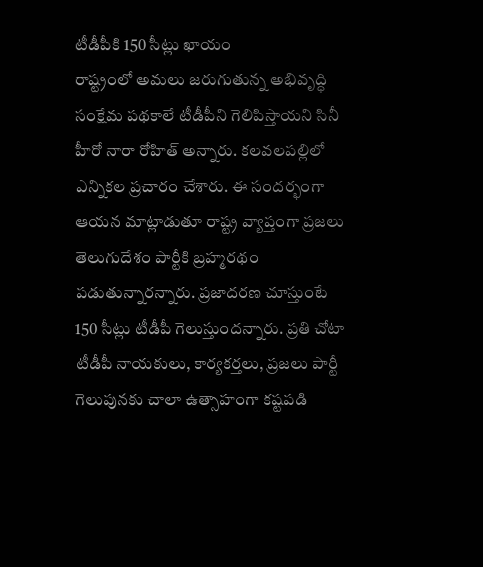టీడీపీకి 150 సీట్లు ఖాయం
రాష్ట్రంలో అమలు జరుగుతున్న అభివృద్ధి సంక్షేమ పథకాలే టీడీపీని గెలిపిస్తాయని సినీ హీరో నారా రోహిత్ అన్నారు. కలవలపల్లిలో ఎన్నికల ప్రచారం చేశారు. ఈ సందర్భంగా ఆయన మాట్లాడుతూ రాష్ట్ర వ్యాప్తంగా ప్రజలు తెలుగుదేశం పార్టీకి బ్రహ్మరథం పడుతున్నారన్నారు. ప్రజాదరణ చూస్తుంటే 150 సీట్లు టీడీపీ గెలుస్తుందన్నారు. ప్రతి చోటా టీడీపీ నాయకులు, కార్యకర్తలు, ప్రజలు పార్టీ గెలుపునకు చాలా ఉత్సాహంగా కష్టపడి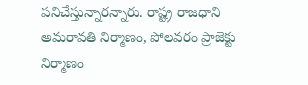పనిచేస్తున్నారన్నారు. రాష్ట్ర రాజధాని అమరావతి నిర్మాణం, పోలవరం ప్రాజెక్టు నిర్మాణం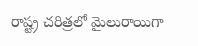రాష్ట్ర చరిత్రలో మైలురాయిగా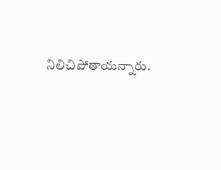నిలిచిపోతాయన్నారు.